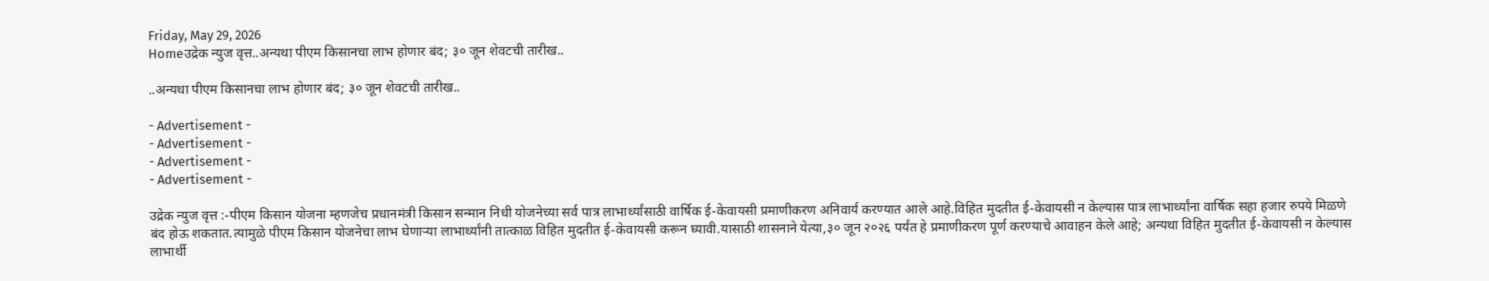Friday, May 29, 2026
Homeउद्रेक न्युज वृत्त..अन्यथा पीएम किसानचा लाभ होणार बंद; ३० जून शेवटची तारीख..

..अन्यथा पीएम किसानचा लाभ होणार बंद; ३० जून शेवटची तारीख..

- Advertisement -
- Advertisement -
- Advertisement -
- Advertisement -

उद्रेक न्युज वृत्त :-पीएम किसान योजना म्हणजेच प्रधानमंत्री किसान सन्मान निधी योजनेच्या सर्व पात्र लाभार्थ्यांसाठी वार्षिक ई-केवायसी प्रमाणीकरण अनिवार्य करण्यात आले आहे.विहित मुदतीत ई-केवायसी न केल्यास पात्र लाभार्थ्यांना वार्षिक सहा हजार रुपये मिळणे बंद होऊ शकतात.त्यामुळे पीएम किसान योजनेचा लाभ घेणाऱ्या लाभार्थ्यांनी तात्काळ विहित मुदतीत ई-केवायसी करून घ्यावी.यासाठी शासनाने येत्या,३० जून २०२६ पर्यंत हे प्रमाणीकरण पूर्ण करण्याचे आवाहन केले आहे; अन्यथा विहित मुदतीत ई-केवायसी न केल्यास लाभार्थी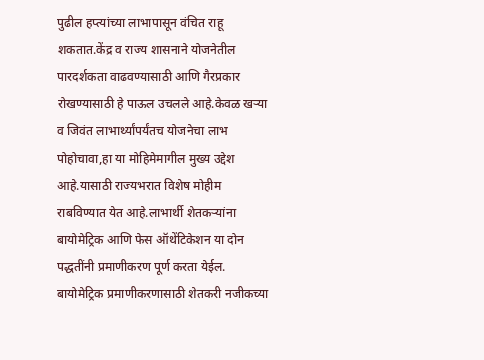पुढील हप्त्यांच्या लाभापासून वंचित राहू शकतात.केंद्र व राज्य शासनाने योजनेतील पारदर्शकता वाढवण्यासाठी आणि गैरप्रकार रोखण्यासाठी हे पाऊल उचलले आहे.केवळ खऱ्या व जिवंत लाभार्थ्यांपर्यंतच योजनेचा लाभ पोहोचावा,हा या मोहिमेमागील मुख्य उद्देश आहे.यासाठी राज्यभरात विशेष मोहीम राबविण्यात येत आहे.लाभार्थी शेतकऱ्यांना बायोमेट्रिक आणि फेस ऑथेंटिकेशन या दोन पद्धतींनी प्रमाणीकरण पूर्ण करता येईल. बायोमेट्रिक प्रमाणीकरणासाठी शेतकरी नजीकच्या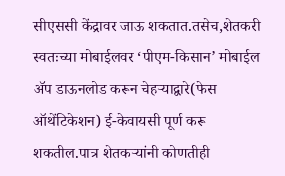सीएससी केंद्रावर जाऊ शकतात.तसेच,शेतकरी स्वतःच्या मोबाईलवर ‘पीएम-किसान’ मोबाईल ॲप डाऊनलोड करून चेहऱ्याद्वारे(फेस ऑथेंटिकेशन) ई-केवायसी पूर्ण करू शकतील.पात्र शेतकऱ्यांनी कोणतीही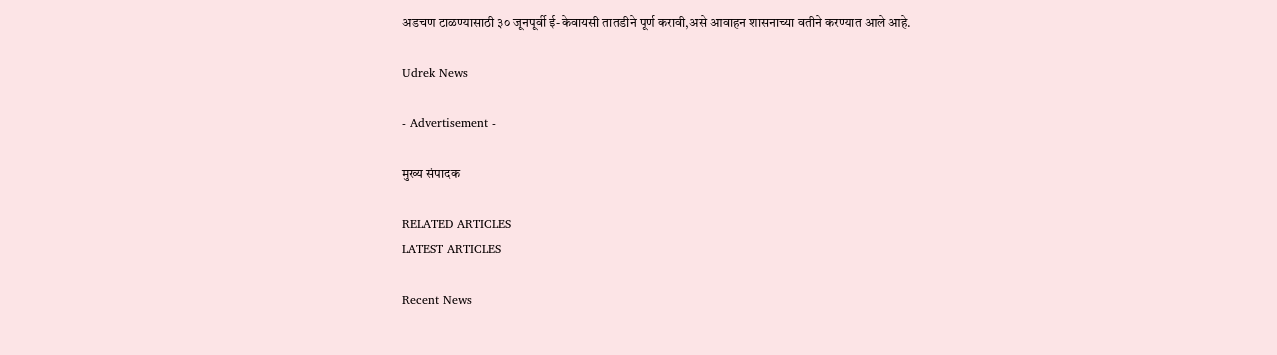अडचण टाळण्यासाठी ३० जूनपूर्वी ई-केवायसी तातडीने पूर्ण करावी,असे आवाहन शासनाच्या वतीने करण्यात आले आहे.

Udrek News

- Advertisement -

मुख्य संपादक

RELATED ARTICLES
LATEST ARTICLES

Recent News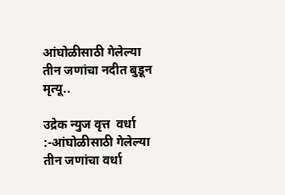आंघोळीसाठी गेलेल्या तीन जणांचा नदीत बुडून मृत्यू..

उद्रेक न्युज वृत्त  वर्धा :-आंघोळीसाठी गेलेल्या तीन जणांचा वर्धा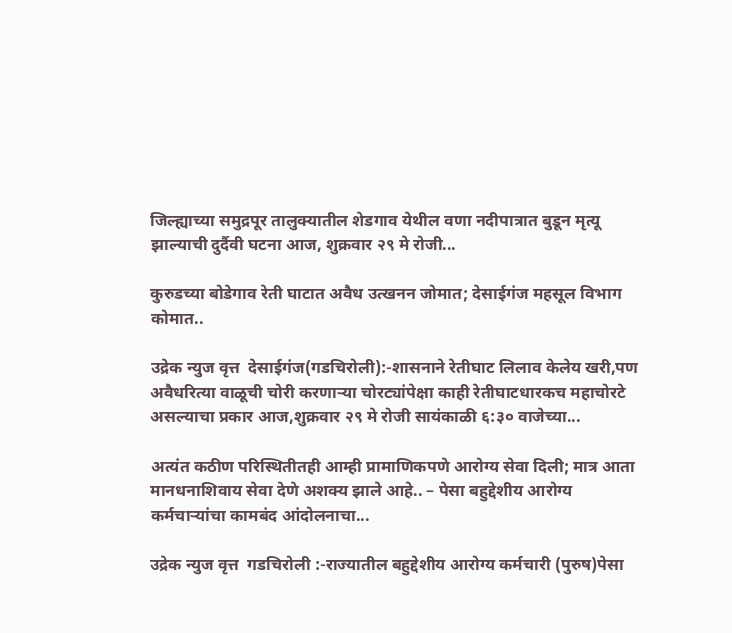जिल्ह्याच्या समुद्रपूर तालुक्यातील शेडगाव येथील वणा नदीपात्रात बुडून मृत्यू झाल्याची दुर्दैवी घटना आज, शुक्रवार २९ मे रोजी...

कुरुडच्या बोडेगाव रेती घाटात अवैध उत्खनन जोमात; देसाईगंज महसूल विभाग कोमात..

उद्रेक न्युज वृत्त  देसाईगंज(गडचिरोली):-शासनाने रेतीघाट लिलाव केलेय खरी,पण अवैधरित्या वाळूची चोरी करणाऱ्या चोरट्यांपेक्षा काही रेतीघाटधारकच महाचोरटे असल्याचा प्रकार आज,शुक्रवार २९ मे रोजी सायंकाळी ६:३० वाजेच्या...

अत्यंत कठीण परिस्थितीतही आम्ही प्रामाणिकपणे आरोग्य सेवा दिली; मात्र आता मानधनाशिवाय सेवा देणे अशक्य झाले आहे.. – पेसा बहुद्देशीय आरोग्य कर्मचाऱ्यांचा कामबंद आंदोलनाचा...

उद्रेक न्युज वृत्त  गडचिरोली :-राज्यातील बहुद्देशीय आरोग्य कर्मचारी (पुरुष)पेसा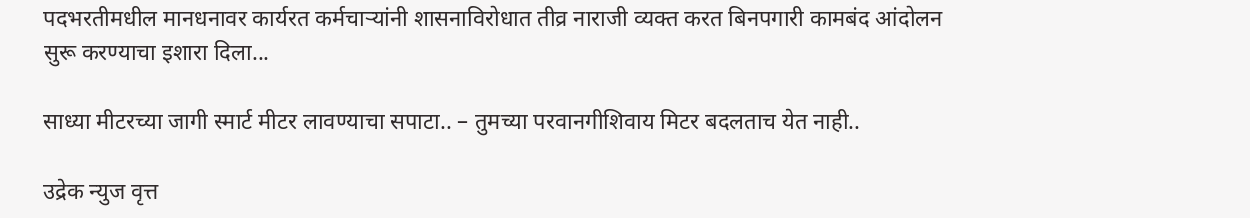पदभरतीमधील मानधनावर कार्यरत कर्मचाऱ्यांनी शासनाविरोधात तीव्र नाराजी व्यक्त करत बिनपगारी कामबंद आंदोलन सुरू करण्याचा इशारा दिला...

साध्या मीटरच्या जागी स्मार्ट मीटर लावण्याचा सपाटा.. – तुमच्या परवानगीशिवाय मिटर बदलताच येत नाही..

उद्रेक न्युज वृत्त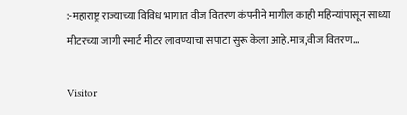:-महाराष्ट्र राज्याच्या विविध भागात वीज वितरण कंपनीने मागील काही महिन्यांपासून साध्या मीटरच्या जागी स्मार्ट मीटर लावण्याचा सपाटा सुरू केला आहे.मात्र,वीज वितरण...

Visitor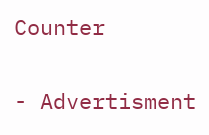Counter

- Advertisment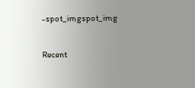-spot_imgspot_img

Recent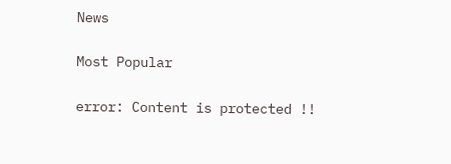News

Most Popular

error: Content is protected !!